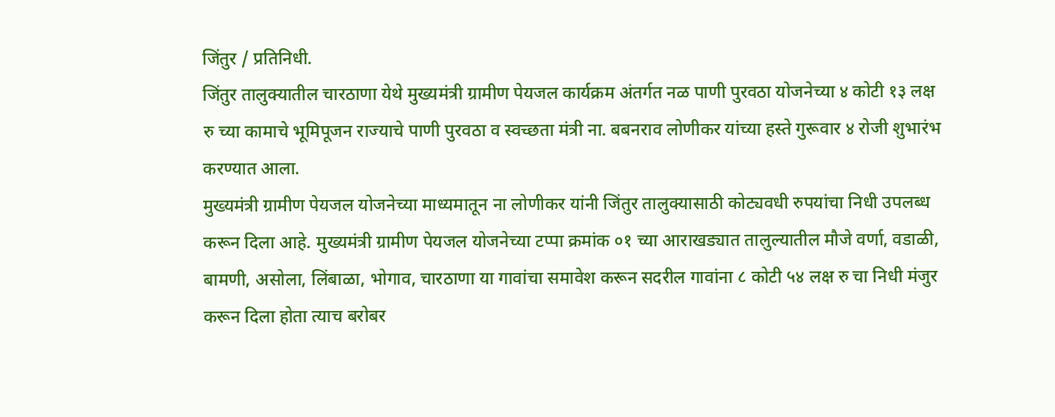जिंतुर / प्रतिनिधी.
जिंतुर तालुक्यातील चारठाणा येथे मुख्यमंत्री ग्रामीण पेयजल कार्यक्रम अंतर्गत नळ पाणी पुरवठा योजनेच्या ४ कोटी १३ लक्ष रु च्या कामाचे भूमिपूजन राज्याचे पाणी पुरवठा व स्वच्छता मंत्री ना. बबनराव लोणीकर यांच्या हस्ते गुरूवार ४ रोजी शुभारंभ करण्यात आला.
मुख्यमंत्री ग्रामीण पेयजल योजनेच्या माध्यमातून ना लोणीकर यांनी जिंतुर तालुक्यासाठी कोट्यवधी रुपयांचा निधी उपलब्ध करून दिला आहे. मुख्यमंत्री ग्रामीण पेयजल योजनेच्या टप्पा क्रमांक ०१ च्या आराखड्यात तालुल्यातील मौजे वर्णा, वडाळी, बामणी, असोला, लिंबाळा, भोगाव, चारठाणा या गावांचा समावेश करून सदरील गावांना ८ कोटी ५४ लक्ष रु चा निधी मंजुर करून दिला होता त्याच बरोबर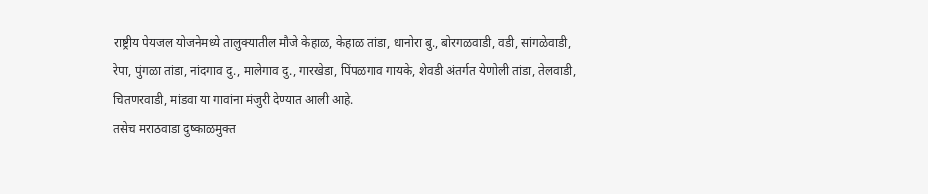राष्ट्रीय पेयजल योजनेमध्ये तालुक्यातील मौजे केहाळ, केहाळ तांडा, धानोरा बु., बोरगळवाडी, वडी, सांगळेवाडी, रेपा, पुंगळा तांडा, नांदगाव दु., मालेगाव दु., गारखेडा, पिंपळगाव गायके, शेवडी अंतर्गत येणोली तांडा, तेलवाडी, चितणरवाडी, मांडवा या गावांना मंजुरी देण्यात आली आहे.
तसेच मराठवाडा दुष्काळमुक्त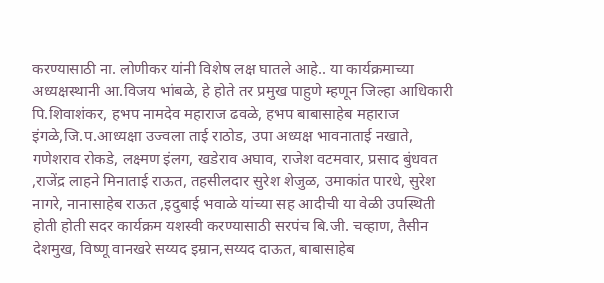करण्यासाठी ना. लोणीकर यांनी विशेष लक्ष घातले आहे.. या कार्यक्रमाच्या अध्यक्षस्थानी आ.विजय भांबळे, हे होते तर प्रमुख पाहुणे म्हणून जिल्हा आधिकारी पि.शिवाशंकर, हभप नामदेव महाराज ढवळे, हभप बाबासाहेब महाराज इंगळे,जि.प.आध्यक्षा उज्वला ताई राठोड, उपा अध्यक्ष भावनाताई नखाते, गणेशराव रोकडे, लक्ष्मण इंलग, खडेराव अघाव, राजेश वटमवार, प्रसाद बुंधवत ,राजेंद्र लाहने मिनाताई राऊत, तहसीलदार सुरेश शेजुळ, उमाकांत पारधे, सुरेश नागरे, नानासाहेब राऊत ,इदुबाई भवाळे यांच्या सह आदीची या वेळी उपस्थिती होती होती सदर कार्यक्रम यशस्वी करण्यासाठी सरपंच बि.जी. चव्हाण, तैसीन देशमुख, विष्णू वानखरे सय्यद इम्रान,सय्यद दाऊत, बाबासाहेब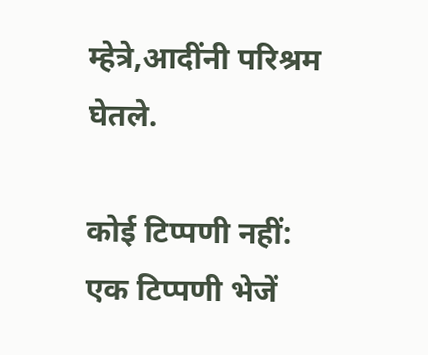म्हेत्रे,आदींनी परिश्रम घेतले.

कोई टिप्पणी नहीं:
एक टिप्पणी भेजें